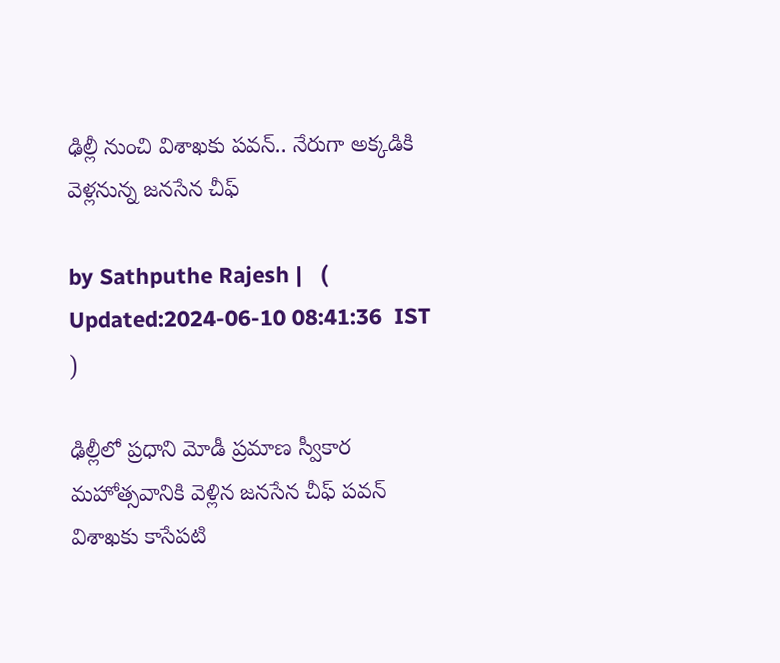ఢిల్లీ నుంచి విశాఖకు పవన్.. నేరుగా అక్కడికి వెళ్లనున్న జనసేన చీఫ్

by Sathputhe Rajesh |   (  Updated:2024-06-10 08:41:36  IST  )

ఢిల్లీలో ప్రధాని మోడీ ప్రమాణ స్వీకార మహోత్సవానికి వెళ్లిన జనసేన చీఫ్ పవన్ విశాఖకు కాసేపటి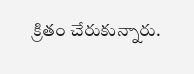క్రితం చేరుకున్నారు.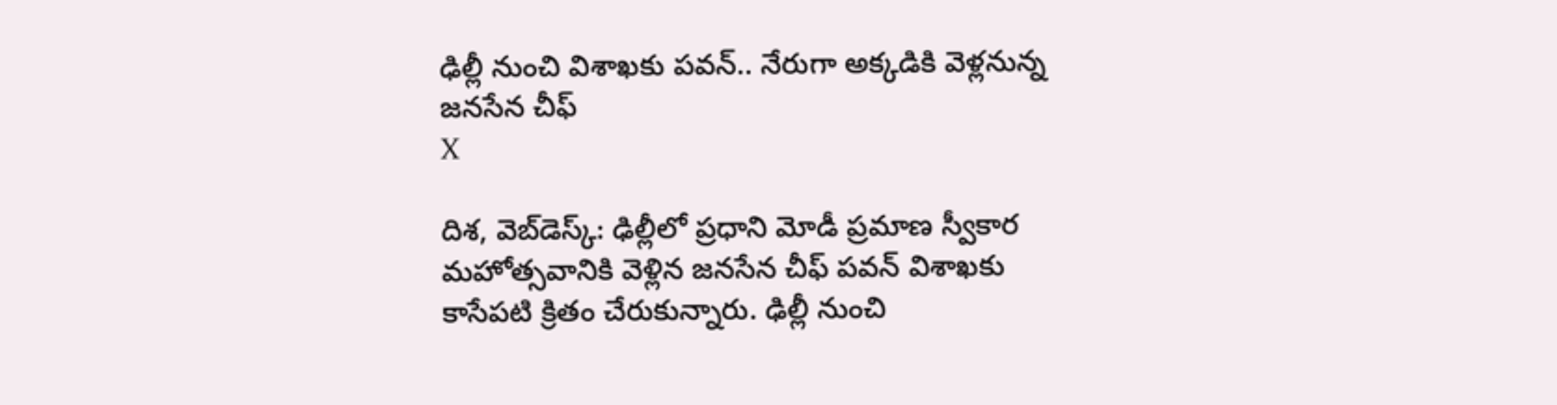ఢిల్లీ నుంచి విశాఖకు పవన్.. నేరుగా అక్కడికి వెళ్లనున్న జనసేన చీఫ్
X

దిశ, వెబ్‌డెస్క్: ఢిల్లీలో ప్రధాని మోడీ ప్రమాణ స్వీకార మహోత్సవానికి వెళ్లిన జనసేన చీఫ్ పవన్ విశాఖకు కాసేపటి క్రితం చేరుకున్నారు. ఢిల్లీ నుంచి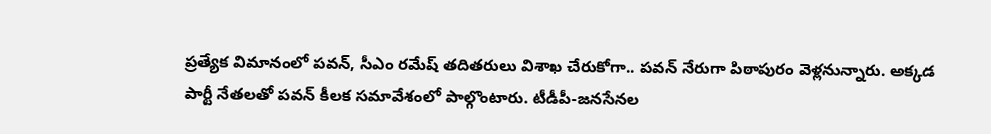ప్రత్యేక విమానంలో పవన్, సీఎం రమేష్ తదితరులు విశాఖ చేరుకోగా.. పవన్ నేరుగా పిఠాపురం వెళ్లనున్నారు. అక్కడ పార్టీ నేతలతో పవన్ కీలక సమావేశంలో పాల్గొంటారు. టీడీపీ-జనసేనల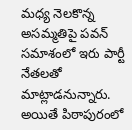మధ్య నెలకొన్న అసమ్మతిపై పవన్ సమాశంలో ఇరు పార్టీ నేతలతో మాట్లాడనున్నారు. అయితే పిఠాపురంలో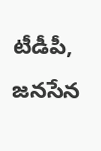టీడీపీ, జనసేన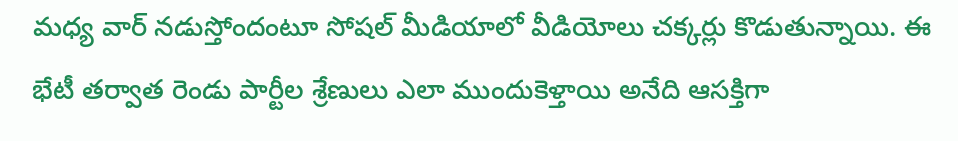మధ్య వార్ నడుస్తోందంటూ సోషల్ మీడియాలో వీడియోలు చక్కర్లు కొడుతున్నాయి. ఈ భేటీ తర్వాత రెండు పార్టీల శ్రేణులు ఎలా ముందుకెళ్తాయి అనేది ఆసక్తిగా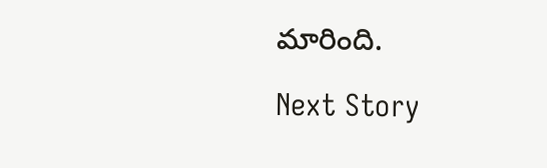మారింది.

Next Story